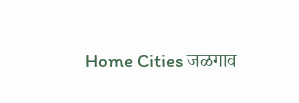Home Cities जळगाव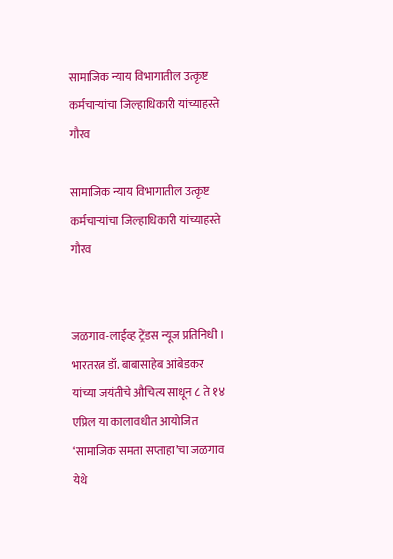सामाजिक न्याय विभागातील उत्कृष्ट कर्मचाऱ्यांचा जिल्हाधिकारी यांच्याहस्ते गौरव

सामाजिक न्याय विभागातील उत्कृष्ट कर्मचाऱ्यांचा जिल्हाधिकारी यांच्याहस्ते गौरव


जळगाव-लाईव्ह ट्रेंडस न्यूज प्रतिनिधी । भारतरत्न डॉ. बाबासाहेब आंबेडकर यांच्या जयंतीचे औचित्य साधून ८ ते १४ एप्रिल या कालावधीत आयोजित ‘सामाजिक समता सप्ताहा’चा जळगाव येथे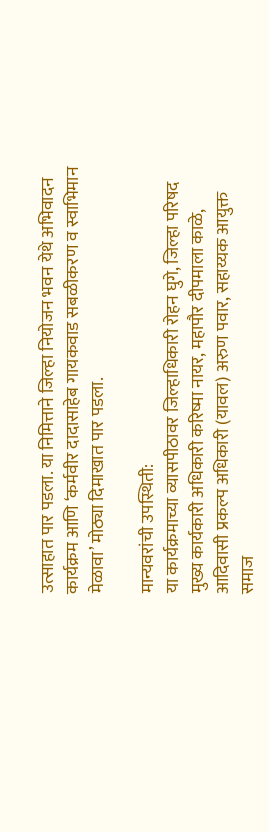उत्साहात पार पडला. या निमित्ताने जिल्हा नियोजन भवन येथे अभिवादन कार्यक्रम आणि ‘कर्मवीर दादासाहेब गायकवाड सबळीकरण व स्वाभिमान मेळावा’ मोठ्या दिमाखात पार पडला.

मान्यवरांची उपस्थिती:
या कार्यक्रमाच्या व्यासपीठावर जिल्हाधिकारी रोहन घुगे, जिल्हा परिषद मुख्य कार्यकारी अधिकारी करिष्मा नायर, महापौर दीपमाला काळे, आदिवासी प्रकल्प अधिकारी (यावल) अरुण पवार, सहाय्यक आयुक्त समाज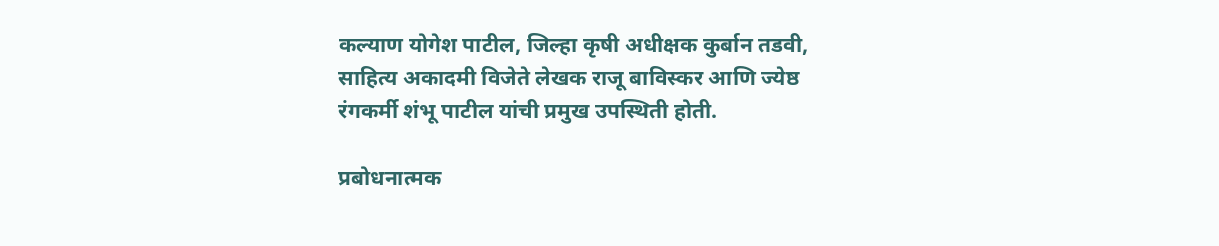कल्याण योगेश पाटील, जिल्हा कृषी अधीक्षक कुर्बान तडवी, साहित्य अकादमी विजेते लेखक राजू बाविस्कर आणि ज्येष्ठ रंगकर्मी शंभू पाटील यांची प्रमुख उपस्थिती होती.

प्रबोधनात्मक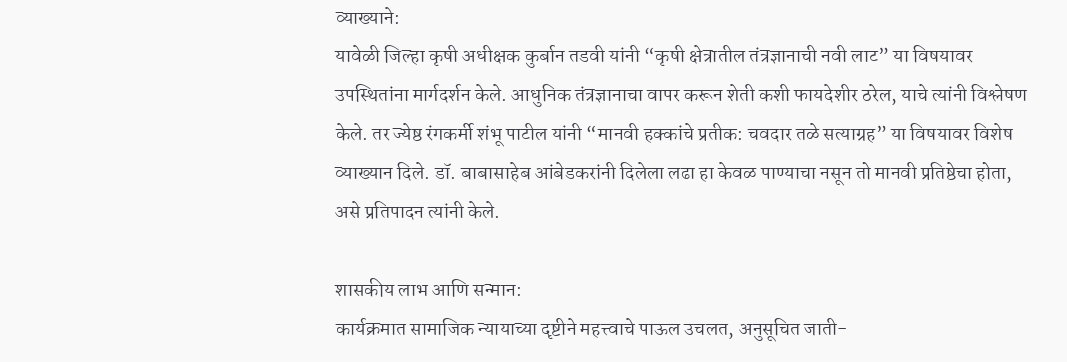व्याख्याने:
यावेळी जिल्हा कृषी अधीक्षक कुर्बान तडवी यांनी “कृषी क्षेत्रातील तंत्रज्ञानाची नवी लाट” या विषयावर उपस्थितांना मार्गदर्शन केले. आधुनिक तंत्रज्ञानाचा वापर करून शेती कशी फायदेशीर ठरेल, याचे त्यांनी विश्लेषण केले. तर ज्येष्ठ रंगकर्मी शंभू पाटील यांनी “मानवी हक्कांचे प्रतीक: चवदार तळे सत्याग्रह” या विषयावर विशेष व्याख्यान दिले. डॉ. बाबासाहेब आंबेडकरांनी दिलेला लढा हा केवळ पाण्याचा नसून तो मानवी प्रतिष्ठेचा होता, असे प्रतिपादन त्यांनी केले.

शासकीय लाभ आणि सन्मान:
कार्यक्रमात सामाजिक न्यायाच्या दृष्टीने महत्त्वाचे पाऊल उचलत, अनुसूचित जाती-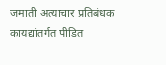जमाती अत्याचार प्रतिबंधक कायद्यांतर्गत पीडित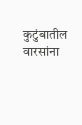कुटुंबातील वारसांना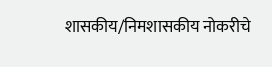शासकीय/निमशासकीय नोकरीचे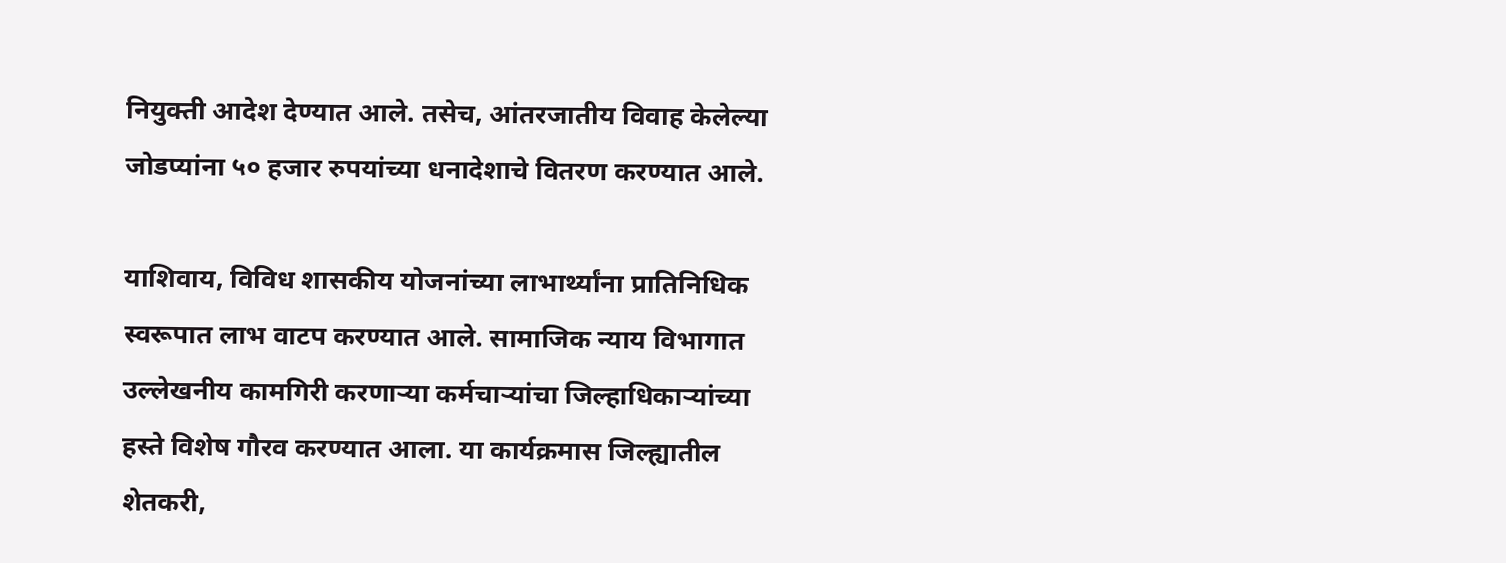नियुक्ती आदेश देण्यात आले. तसेच, आंतरजातीय विवाह केलेल्या जोडप्यांना ५० हजार रुपयांच्या धनादेशाचे वितरण करण्यात आले.

याशिवाय, विविध शासकीय योजनांच्या लाभार्थ्यांना प्रातिनिधिक स्वरूपात लाभ वाटप करण्यात आले. सामाजिक न्याय विभागात उल्लेखनीय कामगिरी करणाऱ्या कर्मचाऱ्यांचा जिल्हाधिकाऱ्यांच्या हस्ते विशेष गौरव करण्यात आला. या कार्यक्रमास जिल्ह्यातील शेतकरी,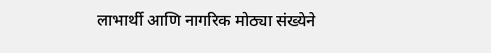लाभार्थी आणि नागरिक मोठ्या संख्येने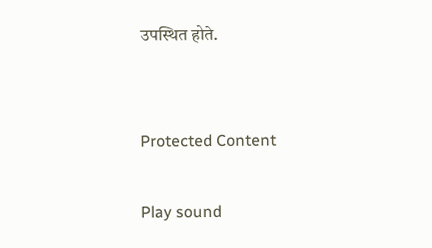उपस्थित होते.


Protected Content

Play sound